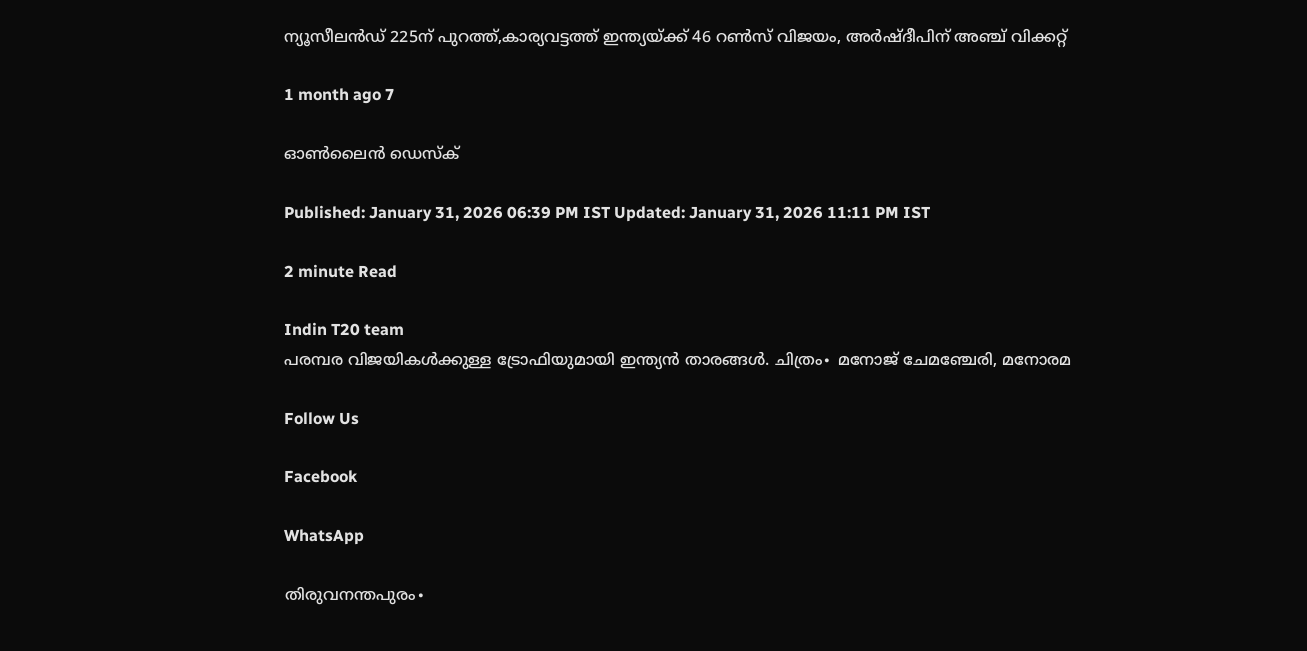ന്യൂസീലൻഡ് 225ന് പുറത്ത്,കാര്യവട്ടത്ത് ഇന്ത്യയ്ക്ക് 46 റൺസ് വിജയം, അർഷ്ദീപിന് അഞ്ച് വിക്കറ്റ്

1 month ago 7

ഓൺലൈൻ ഡെസ്ക്

Published: January 31, 2026 06:39 PM IST Updated: January 31, 2026 11:11 PM IST

2 minute Read

Indin T20 team
പരമ്പര വിജയികൾക്കുള്ള ട്രോഫിയുമായി ഇന്ത്യൻ താരങ്ങൾ. ചിത്രം∙ മനോജ് ചേമഞ്ചേരി, മനോരമ

Follow Us

Facebook

WhatsApp

തിരുവനന്തപുരം∙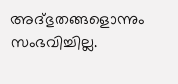അദ്ഭുതങ്ങളൊന്നും സംഭവിച്ചില്ല.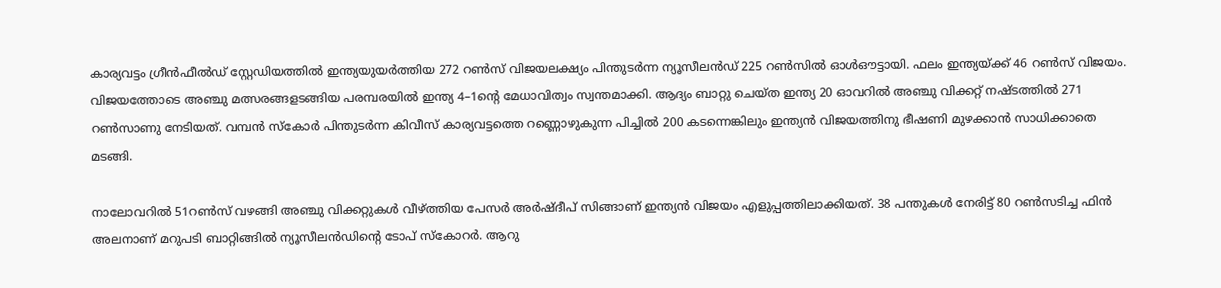കാര്യവട്ടം ഗ്രീൻഫീൽഡ് സ്റ്റേ‍ഡിയത്തിൽ ഇന്ത്യയുയര്‍ത്തിയ 272 റൺസ് വിജയലക്ഷ്യം പിന്തുടർന്ന ന്യൂസീലൻഡ് 225 റൺസിൽ ഓൾഔട്ടായി. ഫലം ഇന്ത്യയ്ക്ക് 46 റണ്‍സ് വിജയം. വിജയത്തോടെ അഞ്ചു മത്സരങ്ങളടങ്ങിയ പരമ്പരയിൽ ഇന്ത്യ 4–1ന്റെ മേധാവിത്വം സ്വന്തമാക്കി. ആദ്യം ബാറ്റു ചെയ്ത ഇന്ത്യ 20 ഓവറിൽ അഞ്ചു വിക്കറ്റ് നഷ്ടത്തിൽ 271 റൺസാണു നേടിയത്. വമ്പൻ സ്കോർ പിന്തുടർന്ന കിവീസ് കാര്യവട്ടത്തെ റണ്ണൊഴുകുന്ന പിച്ചിൽ 200 കടന്നെങ്കിലും ഇന്ത്യൻ വിജയത്തിനു ഭീഷണി മുഴക്കാൻ സാധിക്കാതെ മടങ്ങി.

നാലോവറിൽ 51റൺസ് വഴങ്ങി അഞ്ചു വിക്കറ്റുകൾ വീഴ്ത്തിയ പേസർ അർഷ്ദീപ് സിങ്ങാണ് ഇന്ത്യൻ വിജയം എളുപ്പത്തിലാക്കിയത്. 38 പന്തുകള്‍ നേരിട്ട് 80 റൺസടിച്ച ഫിൻ അലനാണ് മറുപടി ബാറ്റിങ്ങിൽ ന്യൂസീലൻഡിന്റെ ടോപ് സ്കോറർ. ആറു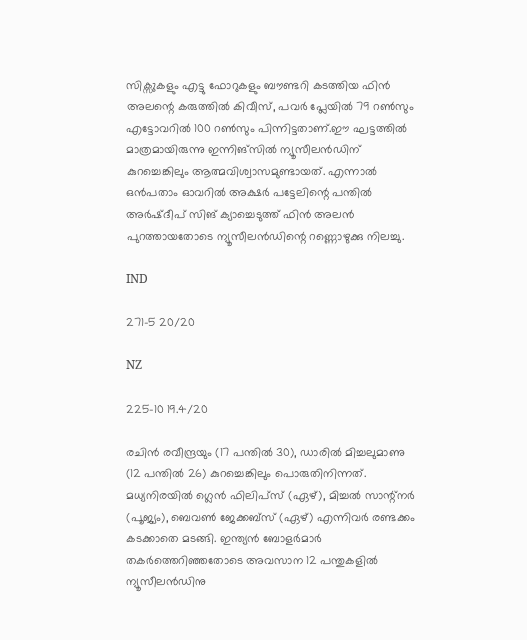സിക്സുകളും എട്ടു ഫോറുകളും ബൗണ്ടറി കടത്തിയ ഫിൻ അലന്റെ കരുത്തിൽ കിവീസ്, പവർ പ്ലേയിൽ 79 റൺസും എട്ടോവറിൽ 100 റൺസും പിന്നിട്ടതാണ്.ഈ ഘട്ടത്തിൽ മാത്രമായിരുന്നു ഇന്നിങ്സിൽ ന്യൂസീലൻഡിന് കുറച്ചെങ്കിലും ആത്മവിശ്വാസമുണ്ടായത്. എന്നാൽ ഒൻപതാം ഓവറിൽ അക്ഷർ പട്ടേലിന്റെ പന്തിൽ അർഷ്ദീപ് സിങ് ക്യാച്ചെടുത്ത് ഫിൻ അലൻ പുറത്തായതോടെ ന്യൂസീലൻഡിന്റെ റണ്ണൊഴുക്കു നിലച്ചു.

IND

271-5 20/20

NZ

225-10 19.4/20

രചിൻ രവീന്ദ്രയും (17 പന്തിൽ 30), ഡാരിൽ മിച്ചലുമാണു (12 പന്തിൽ 26) കുറച്ചെങ്കിലും പൊരുതിനിന്നത്. മധ്യനിരയിൽ ഗ്ലെൻ ഫിലിപ്സ് (ഏഴ്), മിച്ചൽ സാന്റ്നർ (പൂജ്യം), ബെവൺ ജേക്കബ്സ് (ഏഴ്) എന്നിവർ രണ്ടക്കം കടക്കാതെ മടങ്ങി. ഇന്ത്യൻ ബോളർമാർ തകർത്തെറിഞ്ഞതോടെ അവസാന 12 പന്തുകളിൽ ന്യൂസീലൻഡിനു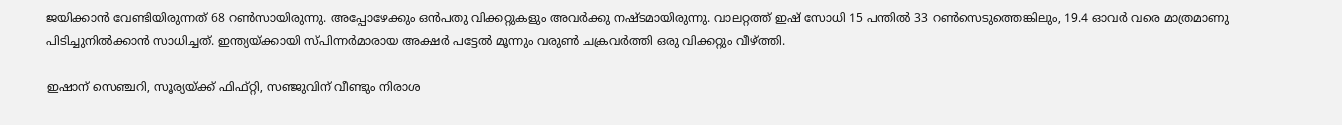ജയിക്കാൻ വേണ്ടിയിരുന്നത് 68 റൺസായിരുന്നു. അപ്പോഴേക്കും ഒൻപതു വിക്കറ്റുകളും അവർക്കു നഷ്ടമായിരുന്നു. വാലറ്റത്ത് ഇഷ് സോധി 15 പന്തിൽ 33 റൺസെടുത്തെങ്കിലും, 19.4 ഓവർ വരെ മാത്രമാണു പിടിച്ചുനിൽക്കാൻ സാധിച്ചത്. ഇന്ത്യയ്ക്കായി സ്പിന്നർമാരായ അക്ഷർ പട്ടേൽ മൂന്നും വരുൺ ചക്രവർത്തി ഒരു വിക്കറ്റും വീഴ്ത്തി.

ഇഷാന് സെഞ്ചറി, സൂര്യയ്ക്ക് ഫിഫ്റ്റി, സഞ്ജുവിന് വീണ്ടും നിരാശ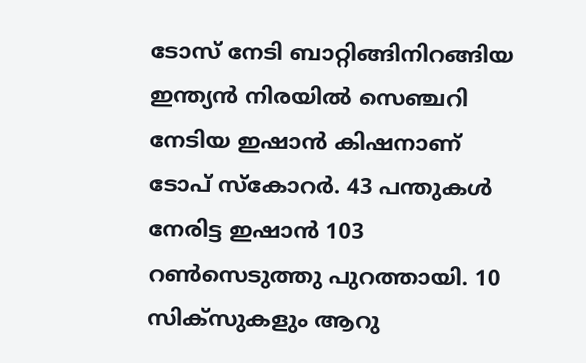ടോസ് നേടി ബാറ്റിങ്ങിനിറങ്ങിയ ഇന്ത്യൻ നിരയിൽ സെഞ്ചറി നേടിയ ഇഷാൻ കിഷനാണ് ടോപ് സ്കോറർ. 43 പന്തുകൾ നേരിട്ട ഇഷാൻ 103 റൺസെടുത്തു പുറത്തായി. 10 സിക്സുകളും ആറു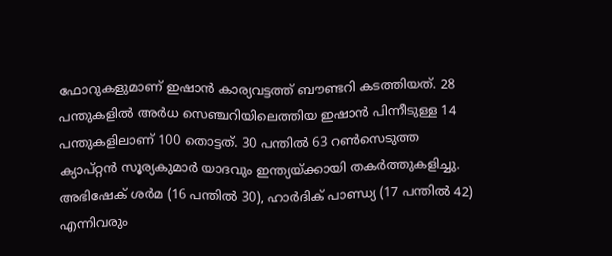ഫോറുകളുമാണ് ഇഷാൻ കാര്യവട്ടത്ത് ബൗണ്ടറി കടത്തിയത്. 28 പന്തുകളിൽ അർധ സെഞ്ചറിയിലെത്തിയ ഇഷാൻ പിന്നീടുള്ള 14 പന്തുകളിലാണ് 100 തൊട്ടത്. 30 പന്തിൽ 63 റൺസെടുത്ത ക്യാപ്റ്റൻ സൂര്യകുമാർ യാദവും ഇന്ത്യയ്ക്കായി തകർത്തുകളിച്ചു. അഭിഷേക് ശർമ (16 പന്തിൽ 30), ഹാർദിക് പാണ്ഡ്യ (17 പന്തിൽ 42) എന്നിവരും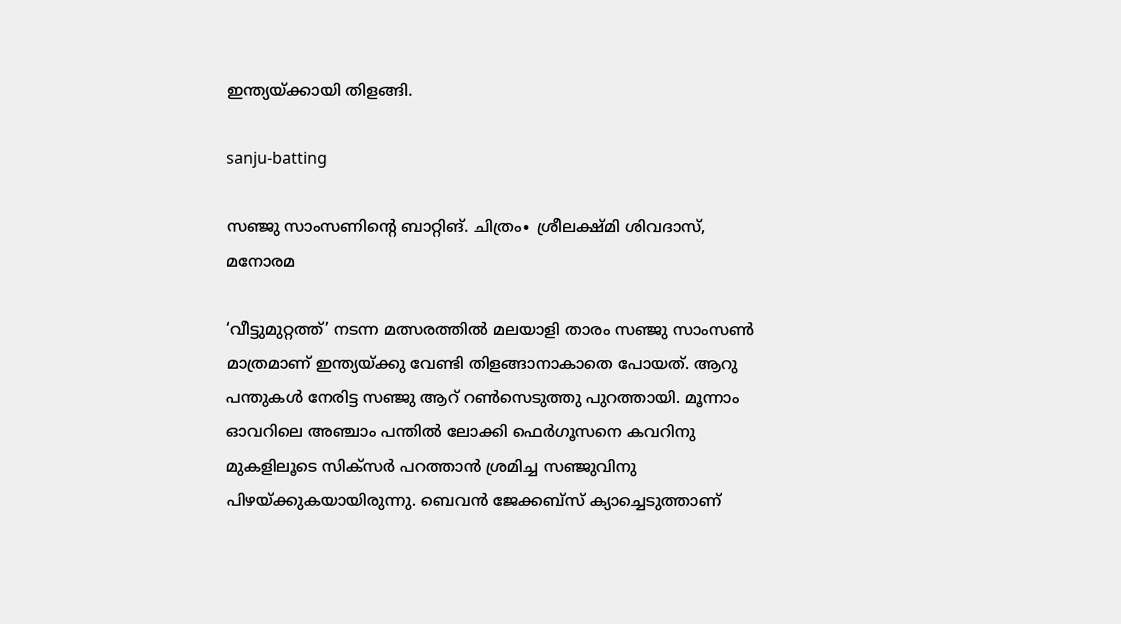ഇന്ത്യയ്ക്കായി തിളങ്ങി.

sanju-batting

സഞ്ജു സാംസണിന്റെ ബാറ്റിങ്. ചിത്രം∙ ശ്രീലക്ഷ്മി ശിവദാസ്, മനോരമ

‘വീട്ടുമുറ്റത്ത്’ നടന്ന മത്സരത്തിൽ മലയാളി താരം സഞ്ജു സാംസൺ മാത്രമാണ് ഇന്ത്യയ്ക്കു വേണ്ടി തിളങ്ങാനാകാതെ പോയത്. ആറു പന്തുകൾ നേരിട്ട സഞ്ജു ആറ് റൺസെടുത്തു പുറത്തായി. മൂന്നാം ഓവറിലെ അഞ്ചാം പന്തിൽ ലോക്കി ഫെർഗൂസനെ കവറിനു മുകളിലൂടെ സിക്സർ പറത്താൻ ശ്രമിച്ച സഞ്ജുവിനു പിഴയ്ക്കുകയായിരുന്നു. ബെവൻ ജേക്കബ്സ് ക്യാച്ചെടുത്താണ്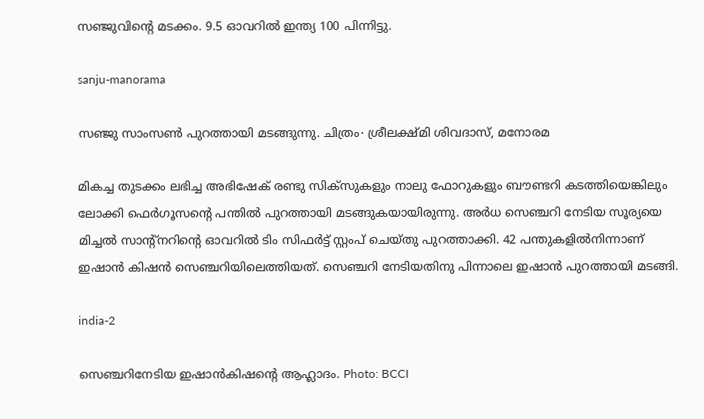സഞ്ജുവിന്റെ മടക്കം. 9.5 ഓവറിൽ ഇന്ത്യ 100 പിന്നിട്ടു.

sanju-manorama

സഞ്ജു സാംസൺ പുറത്തായി മടങ്ങുന്നു. ചിത്രം∙ ശ്രീലക്ഷ്മി ശിവദാസ്, മനോരമ

മികച്ച തുടക്കം ലഭിച്ച അഭിഷേക് രണ്ടു സിക്സുകളും നാലു ഫോറുകളും ബൗണ്ടറി കടത്തിയെങ്കിലും ലോക്കി ഫെർഗൂസന്റെ പന്തിൽ പുറത്തായി മടങ്ങുകയായിരുന്നു. അർധ സെഞ്ചറി നേടിയ സൂര്യയെ മിച്ചൽ സാന്റ്നറിന്റെ ഓവറിൽ ടിം സിഫർട്ട് സ്റ്റംപ് ചെയ്തു പുറത്താക്കി. 42 പന്തുകളിൽനിന്നാണ് ഇഷാൻ കിഷൻ സെഞ്ചറിയിലെത്തിയത്. സെഞ്ചറി നേടിയതിനു പിന്നാലെ ഇഷാൻ പുറത്തായി മടങ്ങി.

india-2

സെഞ്ചറിനേടിയ ഇഷാൻകിഷന്റെ ആഹ്ലാദം. Photo: BCCI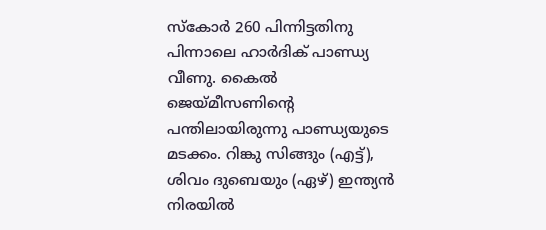സ്കോർ 260 പിന്നിട്ടതിനു പിന്നാലെ ഹാർദിക് പാണ്ഡ്യ വീണു. കൈൽ ജെയ്മീസണിന്റെ പന്തിലായിരുന്നു പാണ്ഡ്യയുടെ മടക്കം. റിങ്കു സിങ്ങും (എട്ട്), ശിവം ദുബെയും (ഏഴ്) ഇന്ത്യൻ നിരയിൽ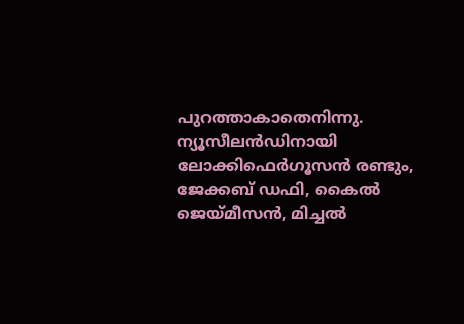പുറത്താകാതെനിന്നു. ന്യൂസീലൻഡിനായി ലോക്കിഫെർഗൂസൻ രണ്ടും, ജേക്കബ് ഡഫി, കൈൽ ജെയ്മീസൻ, മിച്ചൽ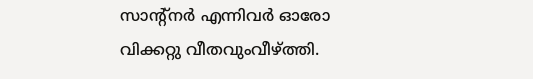സാന്റ്നർ എന്നിവർ ഓരോ വിക്കറ്റു വീതവുംവീഴ്ത്തി.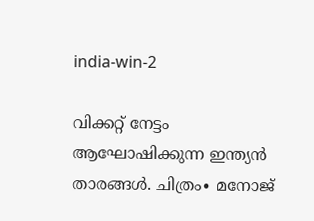india-win-2

വിക്കറ്റ് നേട്ടം ആഘോഷിക്കുന്ന ഇന്ത്യൻ താരങ്ങൾ. ചിത്രം∙ മനോജ്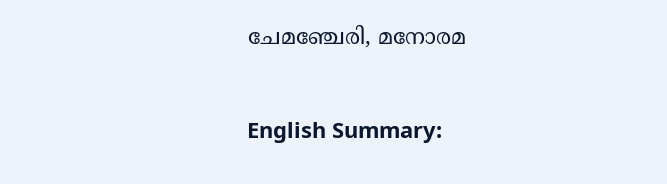ചേമഞ്ചേരി, മനോരമ

English Summary: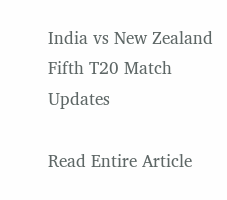India vs New Zealand Fifth T20 Match Updates

Read Entire Article